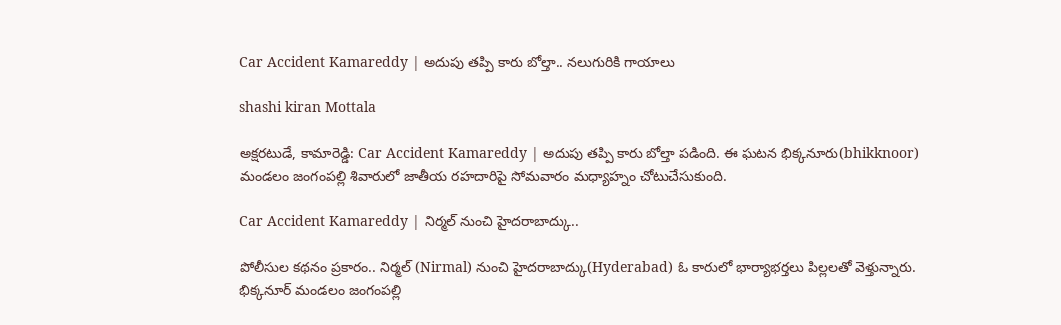Car Accident Kamareddy | అదుపు తప్పి కారు బోల్తా.. నలుగురికి గాయాలు

shashi kiran Mottala

అక్షరటుడే, కామారెడ్డి: Car Accident Kamareddy | అదుపు తప్పి కారు బోల్తా పడింది. ఈ ఘటన భిక్కనూరు(bhikknoor) మండలం జంగంపల్లి శివారులో జాతీయ రహదారిపై సోమవారం మధ్యాహ్నం చోటుచేసుకుంది.

Car Accident Kamareddy | నిర్మల్ నుంచి హైదరాబాద్కు..

పోలీసుల కథనం ప్రకారం.. నిర్మల్ (Nirmal) నుంచి హైదరాబాద్కు(Hyderabad) ఓ కారులో భార్యాభర్తలు పిల్లలతో వెళ్తున్నారు. భిక్కనూర్ మండలం జంగంపల్లి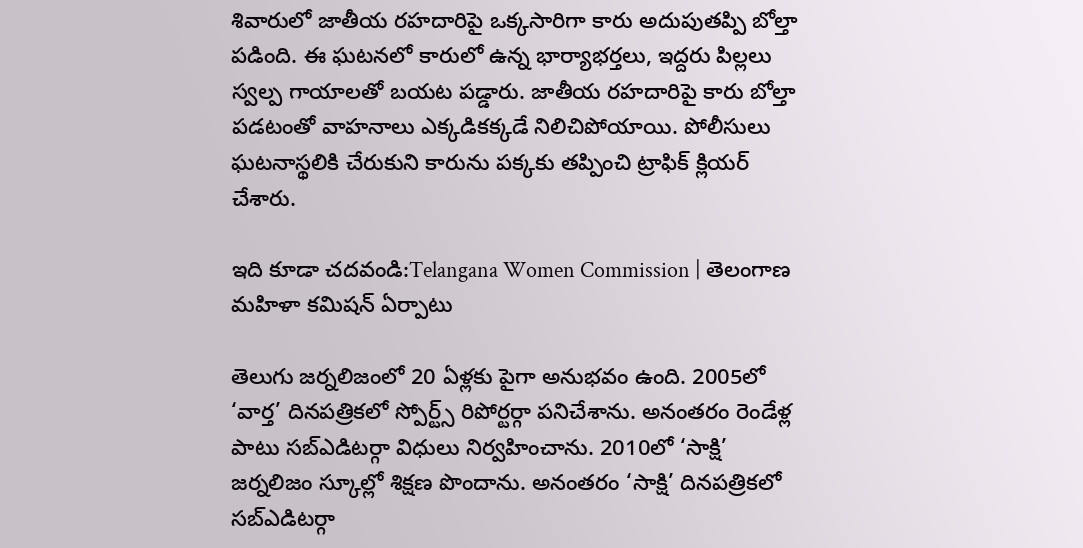శివారులో జాతీయ రహదారిపై ఒక్కసారిగా కారు అదుపుతప్పి బోల్తా పడింది. ఈ ఘటనలో కారులో ఉన్న భార్యాభర్తలు, ఇద్దరు పిల్లలు స్వల్ప గాయాలతో బయట పడ్డారు. జాతీయ రహదారిపై కారు బోల్తా పడటంతో వాహనాలు ఎక్కడికక్కడే నిలిచిపోయాయి. పోలీసులు ఘటనాస్థలికి చేరుకుని కారును పక్కకు తప్పించి ట్రాఫిక్ క్లియర్ చేశారు.

ఇది కూడా చదవండి:Telangana Women Commission | తెలంగాణ మహిళా కమిషన్‌ ఏర్పాటు

తెలుగు జర్నలిజంలో 20 ఏళ్లకు పైగా అనుభవం ఉంది. 2005లో ‘వార్త’ దినపత్రికలో స్పోర్ట్స్ రిపోర్టర్గా పనిచేశాను. అనంతరం రెండేళ్ల పాటు సబ్ఎడిటర్గా విధులు నిర్వహించాను. 2010లో ‘సాక్షి’ జర్నలిజం స్కూల్లో శిక్షణ పొందాను. అనంతరం ‘సాక్షి’ దినపత్రికలో సబ్ఎడిటర్గా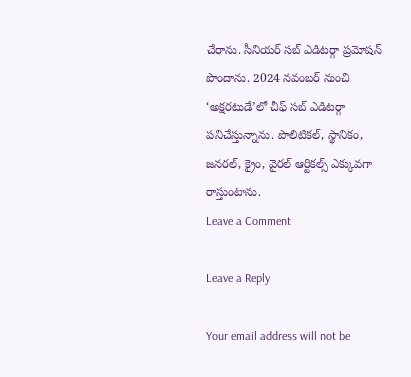చేరాను. సీనియర్ సబ్ ఎడిటర్గా ప్రమోషన్ పొందాను. 2024 నవంబర్ నుంచి ‘అక్షరటుడే’లో చీఫ్ సబ్ ఎడిటర్గా పనిచేస్తున్నాను. పొలిటికల్, స్థానికం, జనరల్, క్రైం, వైరల్ ఆర్టికల్స్ ఎక్కువగా రాస్తుంటాను.
Leave a Comment

Leave a Reply

Your email address will not be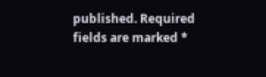published. Required fields are marked *